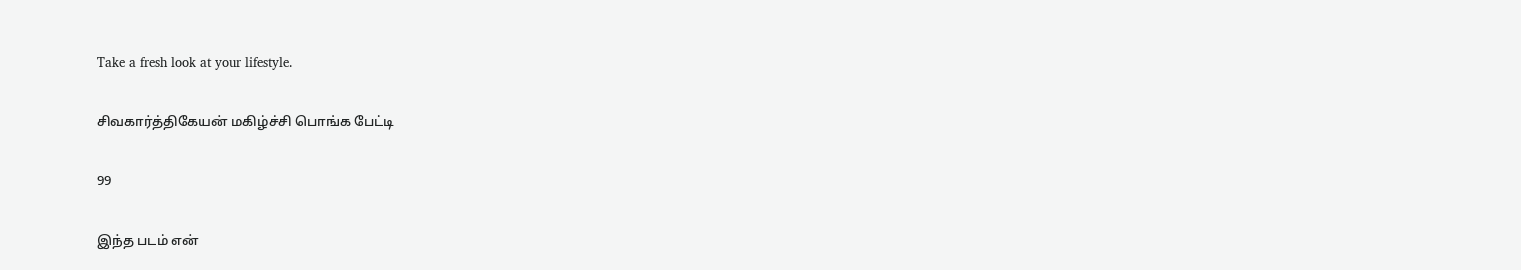Take a fresh look at your lifestyle.

சிவகார்த்திகேயன் மகிழ்ச்சி பொங்க பேட்டி

99

இந்த படம் என்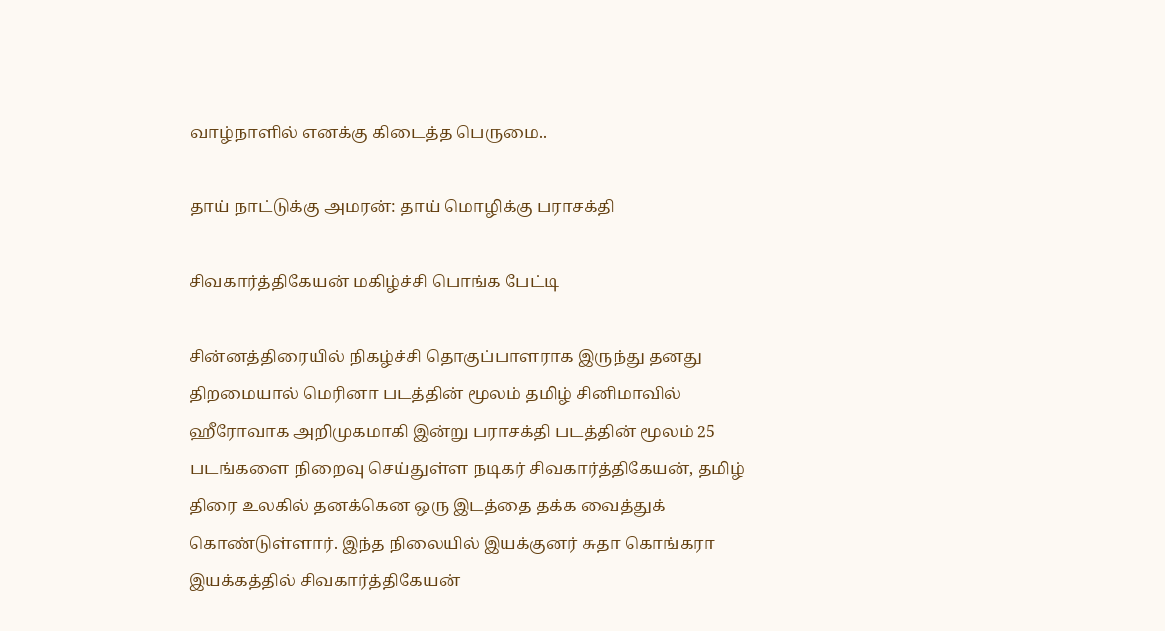வாழ்நாளில் எனக்கு கிடைத்த பெருமை..

தாய் நாட்டுக்கு அமரன்: தாய் மொழிக்கு பராசக்தி

சிவகார்த்திகேயன் மகிழ்ச்சி பொங்க பேட்டி

சின்னத்திரையில் நிகழ்ச்சி தொகுப்பாளராக இருந்து தனது திறமையால் மெரினா படத்தின் மூலம் தமிழ் சினிமாவில் ஹீரோவாக அறிமுகமாகி இன்று பராசக்தி படத்தின் மூலம் 25 படங்களை நிறைவு செய்துள்ள நடிகர் சிவகார்த்திகேயன், தமிழ் திரை உலகில் தனக்கென ஒரு இடத்தை தக்க வைத்துக் கொண்டுள்ளார். இந்த நிலையில் இயக்குனர் சுதா கொங்கரா இயக்கத்தில் சிவகார்த்திகேயன்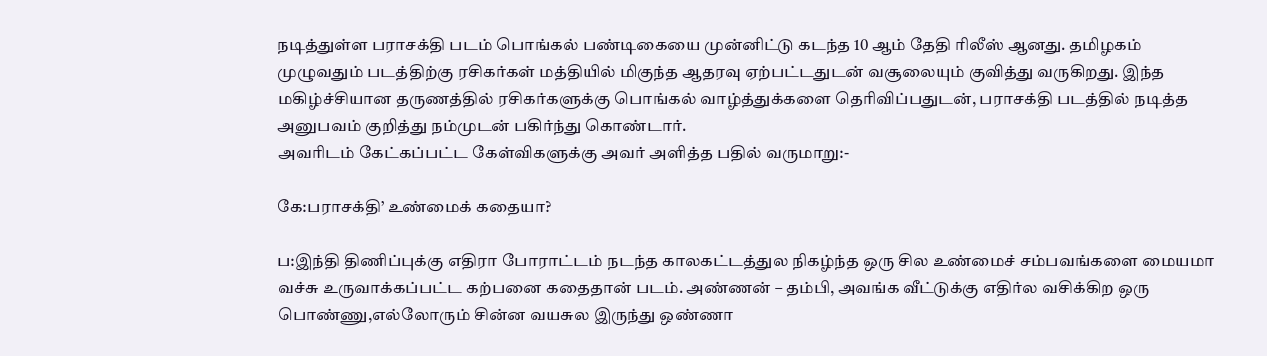நடித்துள்ள பராசக்தி படம் பொங்கல் பண்டிகையை முன்னிட்டு கடந்த 10 ஆம் தேதி ரிலீஸ் ஆனது. தமிழகம் முழுவதும் படத்திற்கு ரசிகர்கள் மத்தியில் மிகுந்த ஆதரவு ஏற்பட்டதுடன் வசூலையும் குவித்து வருகிறது. இந்த மகிழ்ச்சியான தருணத்தில் ரசிகர்களுக்கு பொங்கல் வாழ்த்துக்களை தெரிவிப்பதுடன், பராசக்தி படத்தில் நடித்த அனுபவம் குறித்து நம்முடன் பகிர்ந்து கொண்டார்.
அவரிடம் கேட்கப்பட்ட கேள்விகளுக்கு அவர் அளித்த பதில் வருமாறு:-

கே:பராசக்தி’ உண்மைக் கதையா?

ப:இந்தி திணிப்புக்கு எதிரா போராட்டம் நடந்த காலகட்டத்துல நிகழ்ந்த ஒரு சில உண்மைச் சம்பவங்களை மையமா வச்சு உருவாக்கப்பட்ட கற்பனை கதைதான் படம். அண்ணன் – தம்பி, அவங்க வீட்டுக்கு எதிர்ல வசிக்கிற ஒரு பொண்ணு,எல்லோரும் சின்ன வயசுல இருந்து ஒண்ணா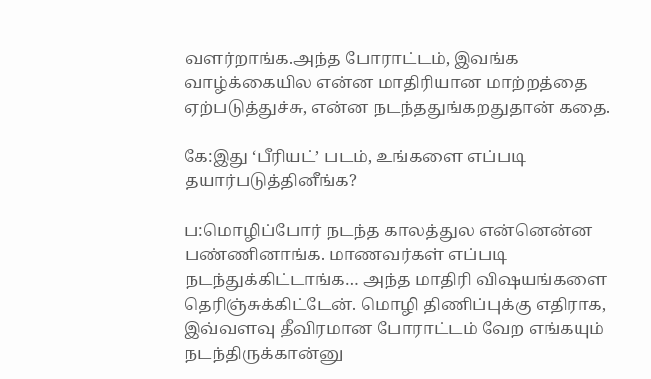வளர்றாங்க.அந்த போராட்டம், இவங்க வாழ்க்கையில என்ன மாதிரியான மாற்றத்தை ஏற்படுத்துச்சு, என்ன நடந்ததுங்கறதுதான் கதை.

கே:இது ‘பீரியட்’ படம், உங்களை எப்படி தயார்படுத்தினீங்க?

ப:மொழிப்போர் நடந்த காலத்துல என்னென்ன பண்ணினாங்க. மாணவர்கள் எப்படி நடந்துக்கிட்டாங்க… அந்த மாதிரி விஷயங்களை தெரிஞ்சுக்கிட்டேன். மொழி திணிப்புக்கு எதிராக, இவ்வளவு தீவிரமான போராட்டம் வேற எங்கயும் நடந்திருக்கான்னு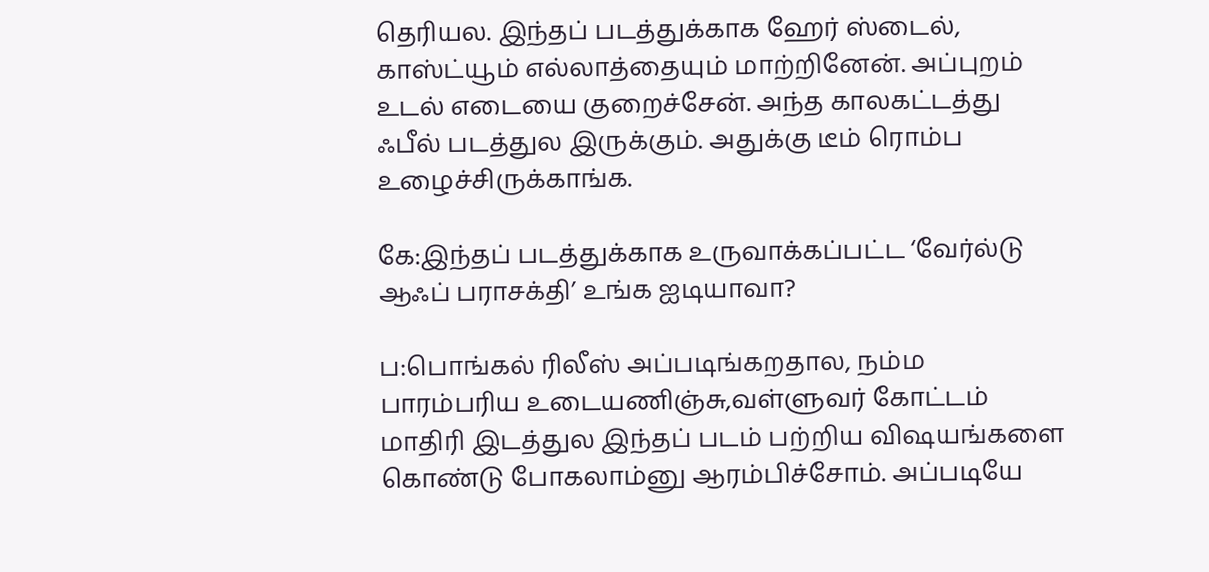தெரியல. இந்தப் படத்துக்காக ஹேர் ஸ்டைல், காஸ்ட்யூம் எல்லாத்தையும் மாற்றினேன். அப்புறம் உடல் எடையை குறைச்சேன். அந்த காலகட்டத்து ஃபீல் படத்துல இருக்கும். அதுக்கு டீம் ரொம்ப உழைச்சிருக்காங்க.

கே:இந்தப் படத்துக்காக உருவாக்கப்பட்ட ‘வேர்ல்டு ஆஃப் பராசக்தி’ உங்க ஐடியாவா?

ப:பொங்கல் ரிலீஸ் அப்படிங்கறதால, நம்ம பாரம்பரிய உடையணிஞ்சு,வள்ளுவர் கோட்டம் மாதிரி இடத்துல இந்தப் படம் பற்றிய விஷயங்களை கொண்டு போகலாம்னு ஆரம்பிச்சோம். அப்படியே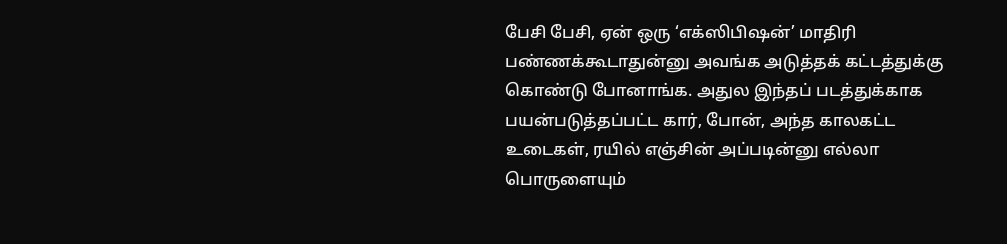பேசி பேசி, ஏன் ஒரு ‘எக்ஸிபிஷன்’ மாதிரி பண்ணக்கூடாதுன்னு அவங்க அடுத்தக் கட்டத்துக்கு கொண்டு போனாங்க. அதுல இந்தப் படத்துக்காக பயன்படுத்தப்பட்ட கார், போன், அந்த காலகட்ட உடைகள், ரயில் எஞ்சின் அப்படின்னு எல்லா பொருளையும்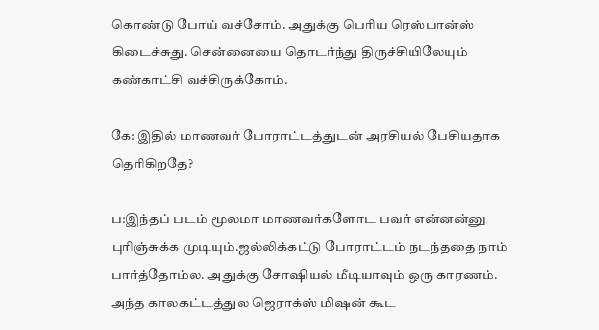கொண்டு போய் வச்சோம். அதுக்கு பெரிய ரெஸ்பான்ஸ் கிடைச்சுது. சென்னையை தொடர்ந்து திருச்சியிலேயும் கண்காட்சி வச்சிருக்கோம்.

கே: இதில் மாணவர் போராட்டத்துடன் அரசியல் பேசியதாக தெரிகிறதே?

ப:இந்தப் படம் மூலமா மாணவர்களோட பவர் என்னன்னு புரிஞ்சுக்க முடியும்.ஜல்லிக்கட்டு போராட்டம் நடந்ததை நாம் பார்த்தோம்ல. அதுக்கு சோஷியல் மீடியாவும் ஒரு காரணம். அந்த காலகட்டத்துல ஜெராக்ஸ் மிஷன் கூட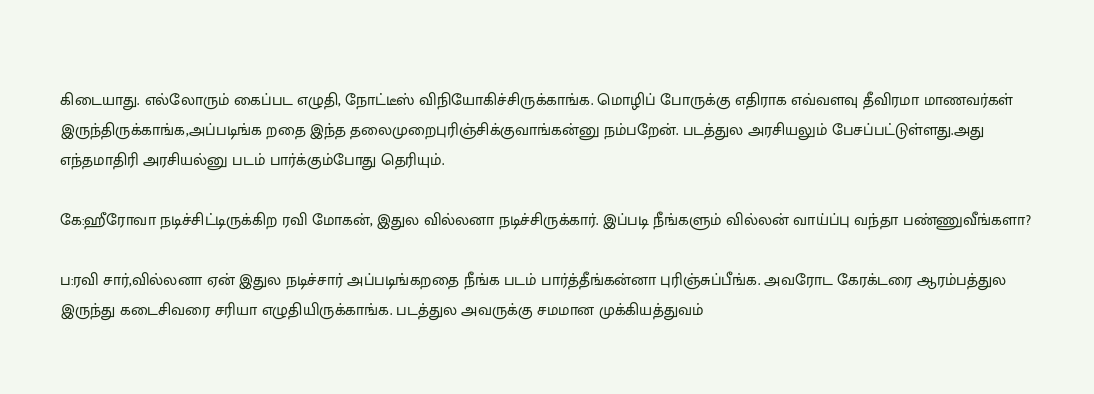கிடையாது. எல்லோரும் கைப்பட எழுதி, நோட்டீஸ் விநியோகிச்சிருக்காங்க. மொழிப் போருக்கு எதிராக எவ்வளவு தீவிரமா மாணவர்கள் இருந்திருக்காங்க,அப்படிங்க றதை இந்த தலைமுறைபுரிஞ்சிக்குவாங்கன்னு நம்பறேன். படத்துல அரசியலும் பேசப்பட்டுள்ளது.அது எந்தமாதிரி அரசியல்னு படம் பார்க்கும்போது தெரியும்.

கே:ஹீரோவா நடிச்சிட்டிருக்கிற ரவி மோகன், இதுல வில்லனா நடிச்சிருக்கார். இப்படி நீங்களும் வில்லன் வாய்ப்பு வந்தா பண்ணுவீங்களா?

ப:ரவி சார்,வில்லனா ஏன் இதுல நடிச்சார் அப்படிங்கறதை நீங்க படம் பார்த்தீங்கன்னா புரிஞ்சுப்பீங்க. அவரோட கேரக்டரை ஆரம்பத்துல இருந்து கடைசிவரை சரியா எழுதியிருக்காங்க. படத்துல அவருக்கு சமமான முக்கியத்துவம்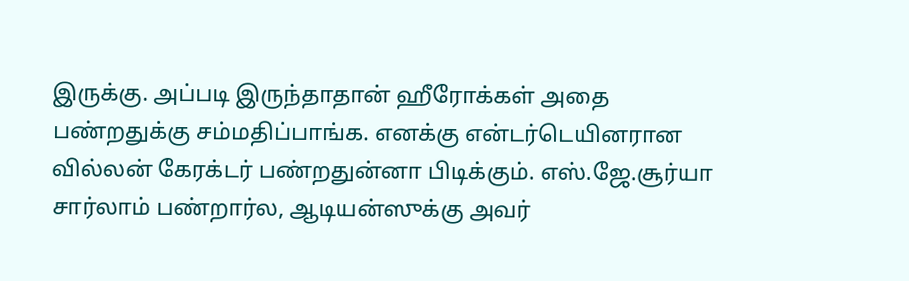இருக்கு. அப்படி இருந்தாதான் ஹீரோக்கள் அதை பண்றதுக்கு சம்மதிப்பாங்க. எனக்கு என்டர்டெயினரான வில்லன் கேரக்டர் பண்றதுன்னா பிடிக்கும். எஸ்.ஜே.சூர்யா சார்லாம் பண்றார்ல, ஆடியன்ஸுக்கு அவர்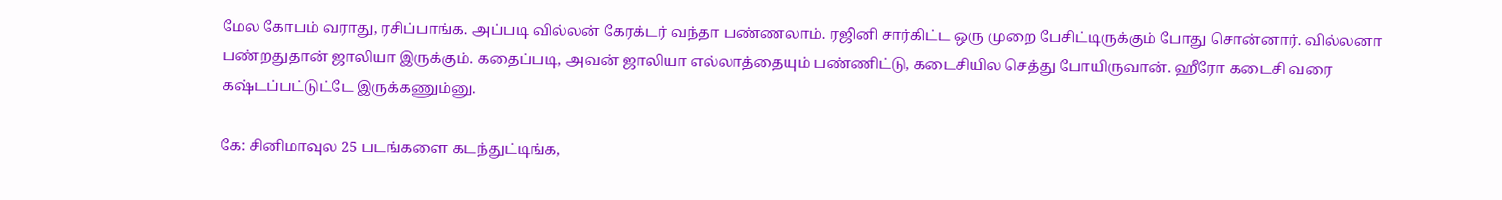மேல கோபம் வராது, ரசிப்பாங்க. அப்படி வில்லன் கேரக்டர் வந்தா பண்ணலாம். ரஜினி சார்கிட்ட ஒரு முறை பேசிட்டிருக்கும் போது சொன்னார். வில்லனா பண்றதுதான் ஜாலியா இருக்கும். கதைப்படி, அவன் ஜாலியா எல்லாத்தையும் பண்ணிட்டு, கடைசியில செத்து போயிருவான். ஹீரோ கடைசி வரை கஷ்டப்பட்டுட்டே இருக்கணும்னு.

கே: சினிமாவுல 25 படங்களை கடந்துட்டிங்க,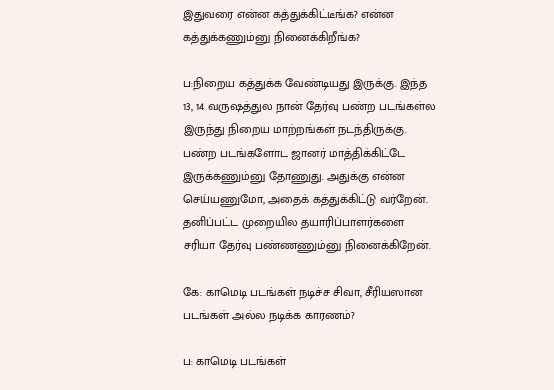இதுவரை என்ன கத்துக்கிட்டீங்க? என்ன கத்துக்கணும்னு நினைக்கிறீங்க?

ப:நிறைய கத்துக்க வேண்டியது இருக்கு. இந்த 13, 14 வருஷத்துல நான் தேர்வு பண்ற படங்கள்ல இருந்து நிறைய மாற்றங்கள் நடந்திருக்கு. பண்ற படங்களோட ஜானர் மாத்திக்கிட்டே இருக்கணும்னு தோணுது. அதுக்கு என்ன செய்யணுமோ, அதைக் கத்துக்கிட்டு வர்றேன். தனிப்பட்ட முறையில தயாரிப்பாளர்களை சரியா தேர்வு பண்ணணும்னு நினைக்கிறேன்.

கே: காமெடி படங்கள் நடிச்ச சிவா, சீரியஸான படங்கள் அல்ல நடிக்க காரணம்?

ப: காமெடி படங்கள்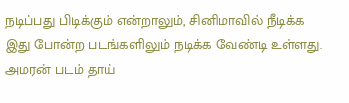நடிப்பது பிடிக்கும் என்றாலும், சினிமாவில் நீடிக்க இது போன்ற படங்களிலும் நடிக்க வேண்டி உள்ளது. அமரன் படம் தாய்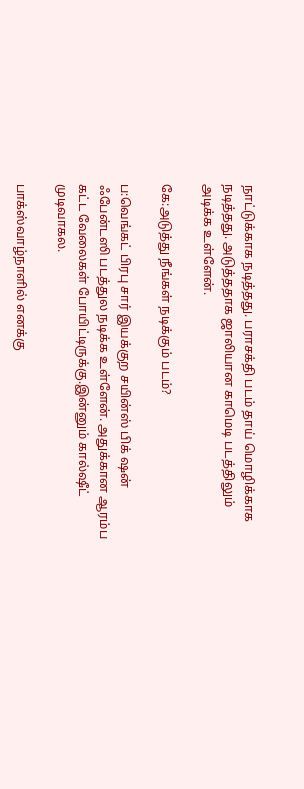நாட்டுக்காக நடித்தது. பராசக்தி படம் தாய் மொழிக்காக நடித்தது. அடுத்ததாக ஜாலியான காமெடி படத்திலும் அடிக்க உள்ளேன்.

கே:அடுத்து நீங்கள் நடிக்கும் படம்?

ப:வெங்கட் பிரபு சார் இயக்குற சயின்ஸ் பிக் ஷன் ஃபேன்டஸி படத்துல நடிக்க உள்ளேன். அதுக்கான ஆரம்ப கட்ட வேலைகள் போயிட்டிருக்கு.இன்னும் கால்ஷீட் முடிவாகல.

பாக்ஸ்வாழ்நாளில் எனக்கு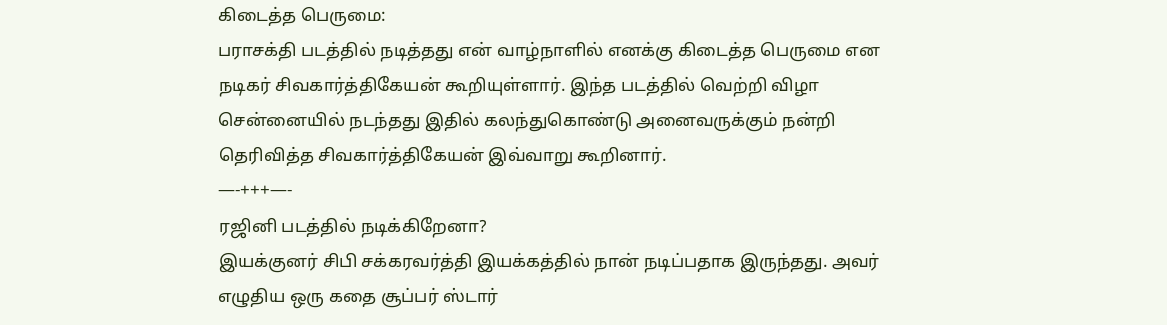கிடைத்த பெருமை:
பராசக்தி படத்தில் நடித்தது என் வாழ்நாளில் எனக்கு கிடைத்த பெருமை என நடிகர் சிவகார்த்திகேயன் கூறியுள்ளார். இந்த படத்தில் வெற்றி விழா சென்னையில் நடந்தது இதில் கலந்துகொண்டு அனைவருக்கும் நன்றி தெரிவித்த சிவகார்த்திகேயன் இவ்வாறு கூறினார்.
—-+++—-
ரஜினி படத்தில் நடிக்கிறேனா?
இயக்குனர் சிபி சக்கரவர்த்தி இயக்கத்தில் நான் நடிப்பதாக இருந்தது. அவர் எழுதிய ஒரு கதை சூப்பர் ஸ்டார்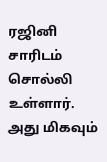ரஜினி சாரிடம் சொல்லி உள்ளார். அது மிகவும்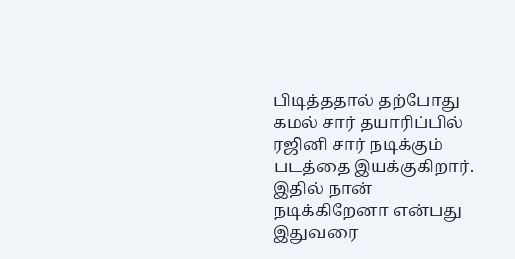பிடித்ததால் தற்போது கமல் சார் தயாரிப்பில் ரஜினி சார் நடிக்கும் படத்தை இயக்குகிறார். இதில் நான் நடிக்கிறேனா என்பது இதுவரை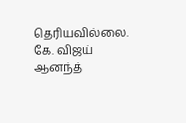தெரியவில்லை.
கே. விஜய் ஆனந்த்